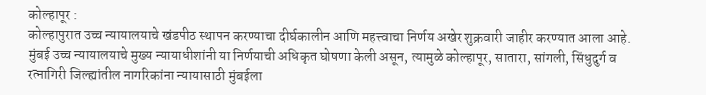कोल्हापूर :
कोल्हापुरात उच्च न्यायालयाचे खंडपीठ स्थापन करण्याचा दीर्घकालीन आणि महत्त्वाचा निर्णय अखेर शुक्रवारी जाहीर करण्यात आला आहे. मुंबई उच्च न्यायालयाचे मुख्य न्यायाधीशांनी या निर्णयाची अधिकृत घोषणा केली असून, त्यामुळे कोल्हापूर, सातारा, सांगली, सिंधुदुर्ग व रत्नागिरी जिल्ह्यांतील नागरिकांना न्यायासाठी मुंबईला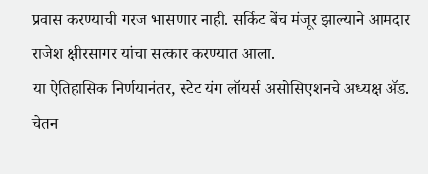प्रवास करण्याची गरज भासणार नाही. सर्किट बेंच मंजूर झाल्याने आमदार राजेश क्षीरसागर यांचा सत्कार करण्यात आला.
या ऐतिहासिक निर्णयानंतर, स्टेट यंग लॉयर्स असोसिएशनचे अध्यक्ष ॲड. चेतन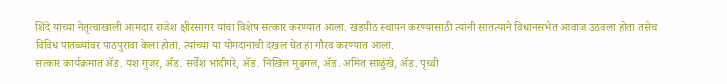शिंदे यांच्या नेतृत्वाखाली आमदार राजेश क्षीरसागर यांचा विशेष सत्कार करण्यात आला. खंडपीठ स्थापन करण्यासाठी त्यांनी सातत्याने विधानसभेत आवाज उठवला होता तसेच विविध पातळ्यांवर पाठपुरावा केला होता. त्यांच्या या योगदानाची दखल घेत हा गौरव करण्यात आला.
सत्कार कार्यक्रमात ॲड. यश गुजर, ॲड. सर्वेश भांदीगरे, ॲड. निखिल मुढगल, ॲड. अमित साळुंखे, ॲड. पृथ्वी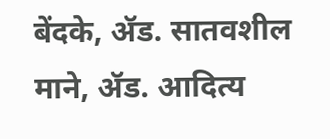बेंदके, ॲड. सातवशील माने, ॲड. आदित्य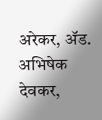अरेकर, ॲड. अभिषेक देवकर,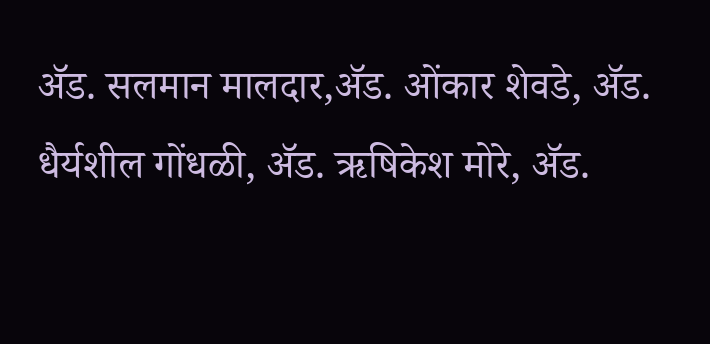ॲड. सलमान मालदार,ॲड. ओंकार शेवडे, ॲड. धैर्यशील गोंधळी, ॲड. ऋषिकेश मोरे, ॲड.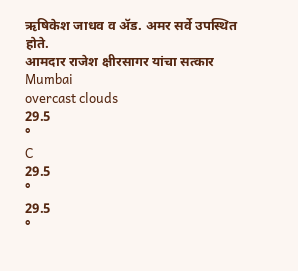ऋषिकेश जाधव व ॲड. अमर सर्वे उपस्थित होते.
आमदार राजेश क्षीरसागर यांचा सत्कार
Mumbai
overcast clouds
29.5
°
C
29.5
°
29.5
°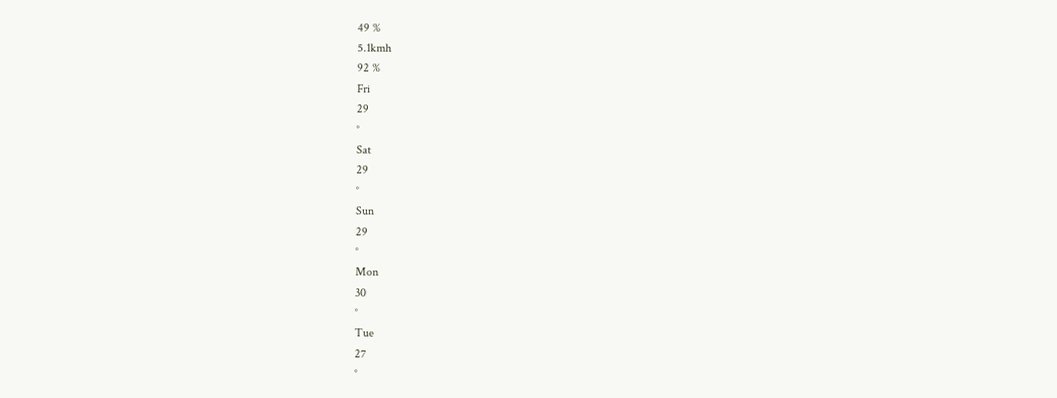49 %
5.1kmh
92 %
Fri
29
°
Sat
29
°
Sun
29
°
Mon
30
°
Tue
27
°